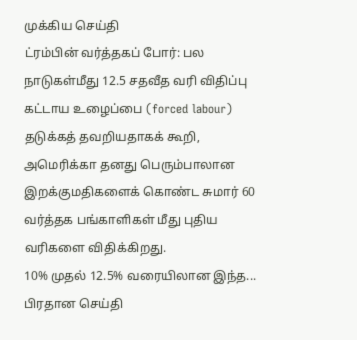முக்கிய செய்தி
ட்ரம்பின் வர்த்தகப் போர்: பல நாடுகள்மீது 12.5 சதவீத வரி விதிப்பு
கட்டாய உழைப்பை (forced labour) தடுக்கத் தவறியதாகக் கூறி, அமெரிக்கா தனது பெரும்பாலான இறக்குமதிகளைக் கொண்ட சுமார் 60 வர்த்தக பங்காளிகள் மீது புதிய வரிகளை விதிக்கிறது.
10% முதல் 12.5% வரையிலான இந்த...
பிரதான செய்தி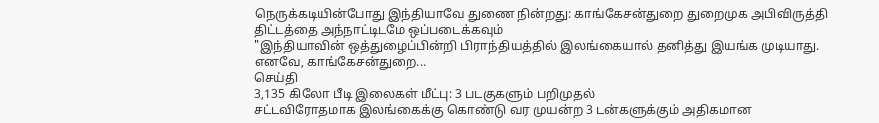நெருக்கடியின்போது இந்தியாவே துணை நின்றது: காங்கேசன்துறை துறைமுக அபிவிருத்தி திட்டத்தை அந்நாட்டிடமே ஒப்படைக்கவும்
"இந்தியாவின் ஒத்துழைப்பின்றி பிராந்தியத்தில் இலங்கையால் தனித்து இயங்க முடியாது. எனவே, காங்கேசன்துறை...
செய்தி
3,135 கிலோ பீடி இலைகள் மீட்பு: 3 படகுகளும் பறிமுதல்
சட்டவிரோதமாக இலங்கைக்கு கொண்டு வர முயன்ற 3 டன்களுக்கும் அதிகமான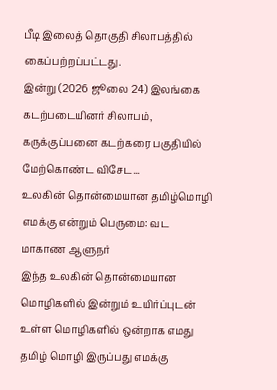பீடி இலைத் தொகுதி சிலாபத்தில் கைப்பற்றப்பட்டது.
இன்று (2026 ஜூலை 24) இலங்கை கடற்படையினர் சிலாபம், கருக்குப்பனை கடற்கரை பகுதியில் மேற்கொண்ட விசேட...
உலகின் தொன்மையான தமிழ்மொழி எமக்கு என்றும் பெருமை: வட மாகாண ஆளுநர்
இந்த உலகின் தொன்மையான மொழிகளில் இன்றும் உயிர்ப்புடன் உள்ள மொழிகளில் ஒன்றாக எமது தமிழ் மொழி இருப்பது எமக்கு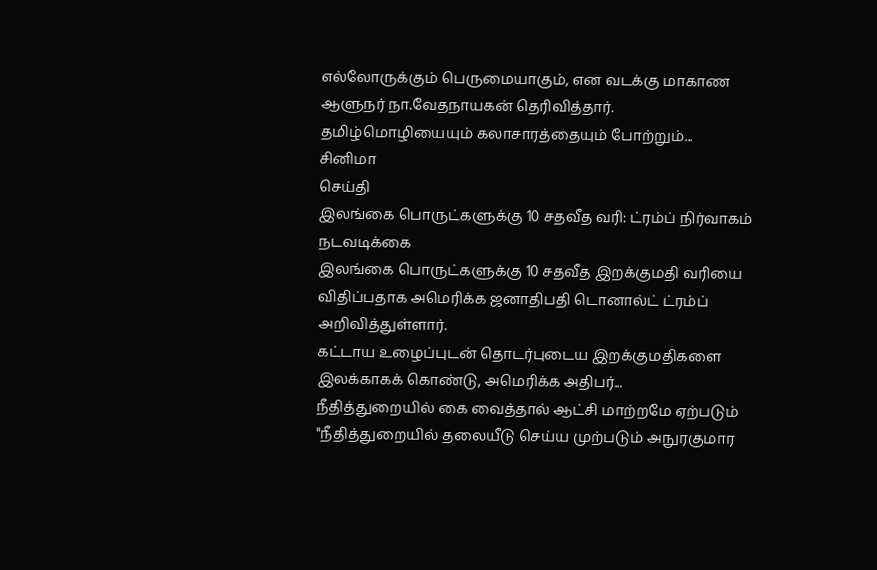எல்லோருக்கும் பெருமையாகும், என வடக்கு மாகாண ஆளுநர் நா.வேதநாயகன் தெரிவித்தார்.
தமிழ்மொழியையும் கலாசாரத்தையும் போற்றும்...
சினிமா
செய்தி
இலங்கை பொருட்களுக்கு 10 சதவீத வரி: ட்ரம்ப் நிர்வாகம் நடவடிக்கை
இலங்கை பொருட்களுக்கு 10 சதவீத இறக்குமதி வரியை விதிப்பதாக அமெரிக்க ஜனாதிபதி டொனால்ட் ட்ரம்ப் அறிவித்துள்ளார்.
கட்டாய உழைப்புடன் தொடர்புடைய இறக்குமதிகளை இலக்காகக் கொண்டு, அமெரிக்க அதிபர்...
நீதித்துறையில் கை வைத்தால் ஆட்சி மாற்றமே ஏற்படும்
"நீதித்துறையில் தலையீடு செய்ய முற்படும் அநுரகுமார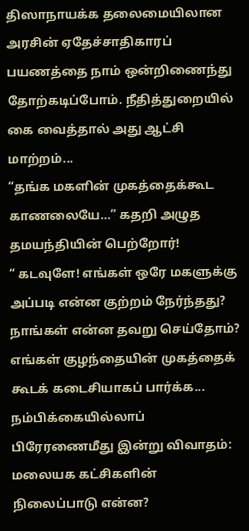திஸாநாயக்க தலைமையிலான அரசின் ஏதேச்சாதிகாரப் பயணத்தை நாம் ஒன்றிணைந்து தோற்கடிப்போம். நீதித்துறையில் கை வைத்தால் அது ஆட்சி மாற்றம்...
“தங்க மகளின் முகத்தைக்கூட காணலையே…” கதறி அழுத தமயந்தியின் பெற்றோர்!
“ கடவுளே! எங்கள் ஒரே மகளுக்கு அப்படி என்ன குற்றம் நேர்ந்தது? நாங்கள் என்ன தவறு செய்தோம்? எங்கள் குழந்தையின் முகத்தைக் கூடக் கடைசியாகப் பார்க்க...
நம்பிக்கையில்லாப் பிரேரணைமீது இன்று விவாதம்: மலையக கட்சிகளின் நிலைப்பாடு என்ன?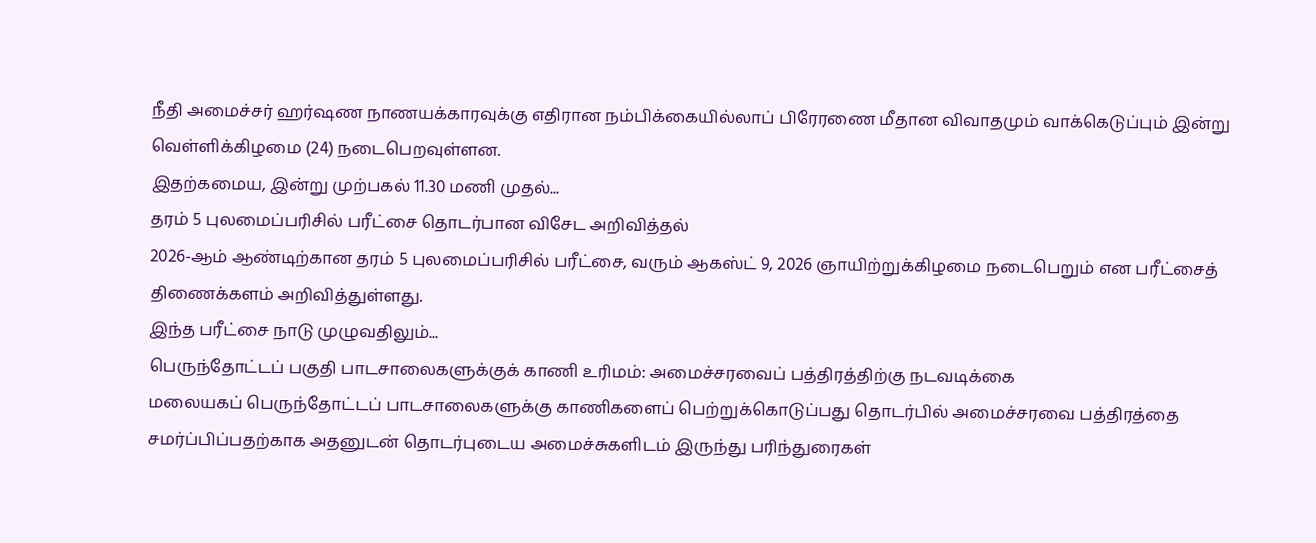நீதி அமைச்சர் ஹர்ஷண நாணயக்காரவுக்கு எதிரான நம்பிக்கையில்லாப் பிரேரணை மீதான விவாதமும் வாக்கெடுப்பும் இன்று வெள்ளிக்கிழமை (24) நடைபெறவுள்ளன.
இதற்கமைய, இன்று முற்பகல் 11.30 மணி முதல்...
தரம் 5 புலமைப்பரிசில் பரீட்சை தொடர்பான விசேட அறிவித்தல்
2026-ஆம் ஆண்டிற்கான தரம் 5 புலமைப்பரிசில் பரீட்சை, வரும் ஆகஸ்ட் 9, 2026 ஞாயிற்றுக்கிழமை நடைபெறும் என பரீட்சைத் திணைக்களம் அறிவித்துள்ளது.
இந்த பரீட்சை நாடு முழுவதிலும்...
பெருந்தோட்டப் பகுதி பாடசாலைகளுக்குக் காணி உரிமம்: அமைச்சரவைப் பத்திரத்திற்கு நடவடிக்கை
மலையகப் பெருந்தோட்டப் பாடசாலைகளுக்கு காணிகளைப் பெற்றுக்கொடுப்பது தொடர்பில் அமைச்சரவை பத்திரத்தை சமர்ப்பிப்பதற்காக அதனுடன் தொடர்புடைய அமைச்சுகளிடம் இருந்து பரிந்துரைகள்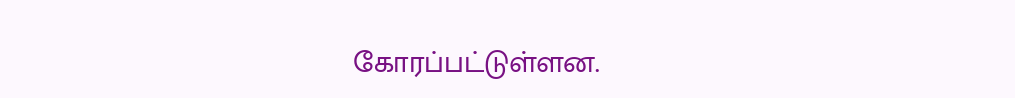கோரப்பட்டுள்ளன.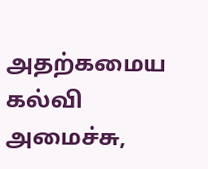அதற்கமைய கல்வி அமைச்சு,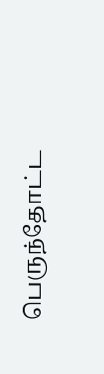பெருந்தோட்ட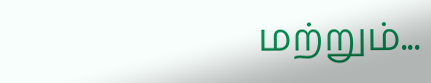மற்றும்...